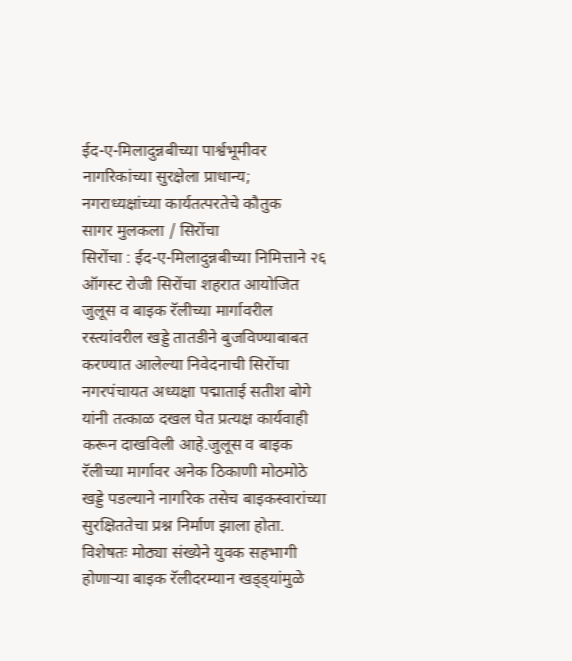ईद-ए-मिलादुन्नबीच्या पार्श्वभूमीवर नागरिकांच्या सुरक्षेला प्राधान्य; नगराध्यक्षांच्या कार्यतत्परतेचे कौतुक
सागर मुलकला / सिरोंचा
सिरोंचा : ईद-ए-मिलादुन्नबीच्या निमित्ताने २६ ऑगस्ट रोजी सिरोंचा शहरात आयोजित जुलूस व बाइक रॅलीच्या मार्गावरील रस्त्यांवरील खड्डे तातडीने बुजविण्याबाबत करण्यात आलेल्या निवेदनाची सिरोंचा नगरपंचायत अध्यक्षा पद्माताई सतीश बोगे यांनी तत्काळ दखल घेत प्रत्यक्ष कार्यवाही करून दाखविली आहे.जुलूस व बाइक रॅलीच्या मार्गावर अनेक ठिकाणी मोठमोठे खड्डे पडल्याने नागरिक तसेच बाइकस्वारांच्या सुरक्षिततेचा प्रश्न निर्माण झाला होता. विशेषतः मोठ्या संख्येने युवक सहभागी होणाऱ्या बाइक रॅलीदरम्यान खड्ड्यांमुळे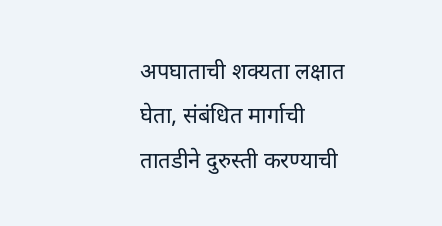अपघाताची शक्यता लक्षात घेता, संबंधित मार्गाची तातडीने दुरुस्ती करण्याची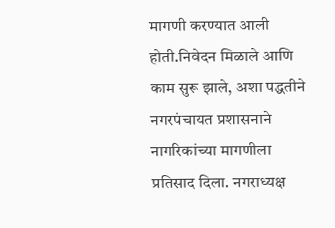मागणी करण्यात आली होती.निवेदन मिळाले आणि काम सुरू झाले, अशा पद्धतीने नगरपंचायत प्रशासनाने नागरिकांच्या मागणीला प्रतिसाद दिला. नगराध्यक्ष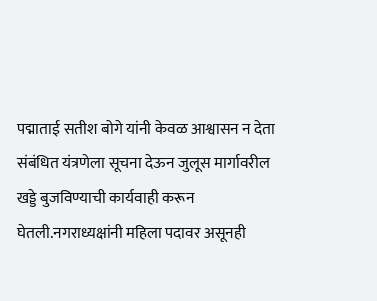पद्माताई सतीश बोगे यांनी केवळ आश्वासन न देता संबंधित यंत्रणेला सूचना देऊन जुलूस मार्गावरील खड्डे बुजविण्याची कार्यवाही करून घेतली.नगराध्यक्षांनी महिला पदावर असूनही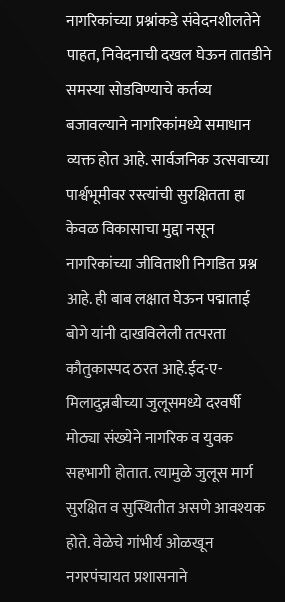नागरिकांच्या प्रश्नांकडे संवेदनशीलतेने पाहत, निवेदनाची दखल घेऊन तातडीने समस्या सोडविण्याचे कर्तव्य बजावल्याने नागरिकांमध्ये समाधान व्यक्त होत आहे. सार्वजनिक उत्सवाच्या पार्श्वभूमीवर रस्त्यांची सुरक्षितता हा केवळ विकासाचा मुद्दा नसून नागरिकांच्या जीविताशी निगडित प्रश्न आहे. ही बाब लक्षात घेऊन पद्माताई बोगे यांनी दाखविलेली तत्परता कौतुकास्पद ठरत आहे.ईद-ए-मिलादुन्नबीच्या जुलूसमध्ये दरवर्षी मोठ्या संख्येने नागरिक व युवक सहभागी होतात. त्यामुळे जुलूस मार्ग सुरक्षित व सुस्थितीत असणे आवश्यक होते. वेळेचे गांभीर्य ओळखून नगरपंचायत प्रशासनाने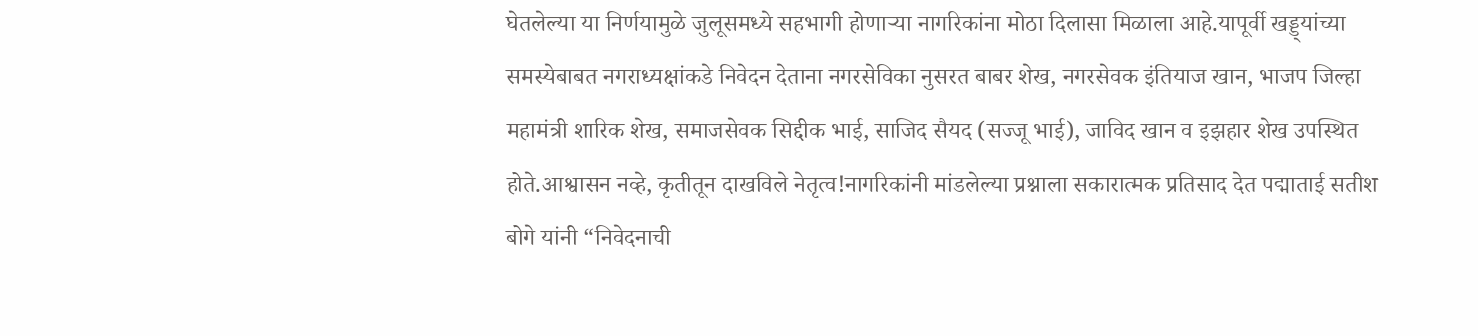घेतलेल्या या निर्णयामुळे जुलूसमध्ये सहभागी होणाऱ्या नागरिकांना मोठा दिलासा मिळाला आहे.यापूर्वी खड्ड्यांच्या समस्येबाबत नगराध्यक्षांकडे निवेदन देताना नगरसेविका नुसरत बाबर शेख, नगरसेवक इंतियाज खान, भाजप जिल्हा महामंत्री शारिक शेख, समाजसेवक सिद्दीक भाई, साजिद सैयद (सज्जू भाई), जाविद खान व इझहार शेख उपस्थित होते.आश्वासन नव्हे, कृतीतून दाखविले नेतृत्व!नागरिकांनी मांडलेल्या प्रश्नाला सकारात्मक प्रतिसाद देत पद्माताई सतीश बोगे यांनी “निवेदनाची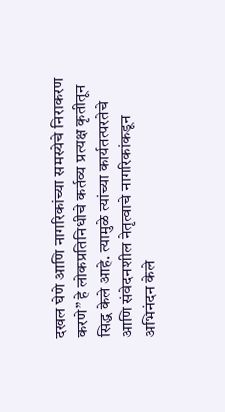दखल घेणे आणि नागरिकांच्या समस्येचे निराकरण करणे” हे लोकप्रतिनिधीचे कर्तव्य प्रत्यक्ष कृतीतून सिद्ध केले आहे. त्यामुळे त्यांच्या कार्यतत्परतेचे आणि संवेदनशील नेतृत्वाचे नागरिकांकडून अभिनंदन केले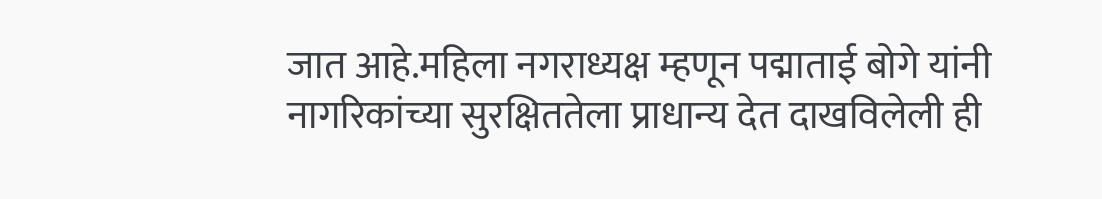जात आहे.महिला नगराध्यक्ष म्हणून पद्माताई बोगे यांनी नागरिकांच्या सुरक्षिततेला प्राधान्य देत दाखविलेली ही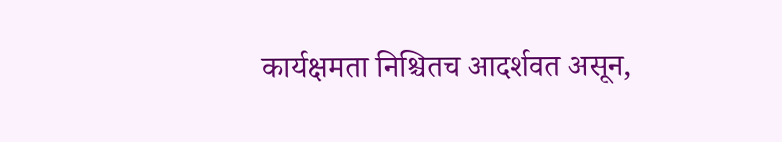कार्यक्षमता निश्चितच आदर्शवत असून,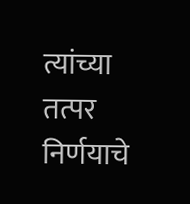त्यांच्या तत्पर निर्णयाचे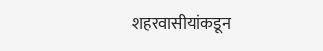शहरवासीयांकडून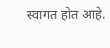स्वागत होत आहे.